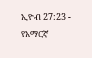ኢዮብ 27:23 - የአማርኛ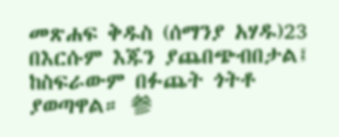መጽሐፍ ቅዱስ (ሰማንያ አሃዱ)23 በእርሱም እጁን ያጨበጭብበታል፤ ከስፍራውም በፉጨት ጎትቶ ያወጣዋል። 参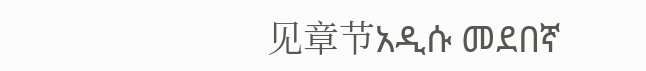见章节አዲሱ መደበኛ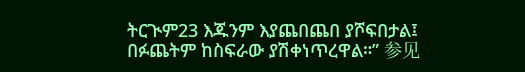ትርጒም23 እጁንም እያጨበጨበ ያሾፍበታል፤ በፉጨትም ከስፍራው ያሽቀነጥረዋል።” 参见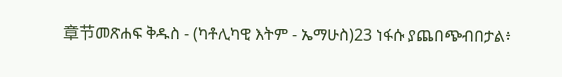章节መጽሐፍ ቅዱስ - (ካቶሊካዊ እትም - ኤማሁስ)23 ነፋሱ ያጨበጭብበታል፥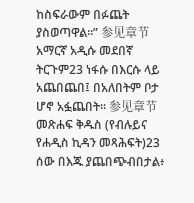ከስፍራውም በፉጨት ያስወጣዋል።” 参见章节አማርኛ አዲሱ መደበኛ ትርጉም23 ነፋሱ በእርሱ ላይ አጨበጨበ፤ በአለበትም ቦታ ሆኖ አፏጨበት። 参见章节መጽሐፍ ቅዱስ (የብሉይና የሐዲስ ኪዳን መጻሕፍት)23 ሰው በእጁ ያጨበጭብበታል፥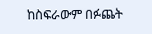ከስፍራውም በፉጨት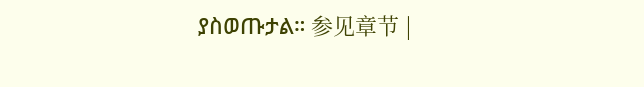ያስወጡታል። 参见章节 |